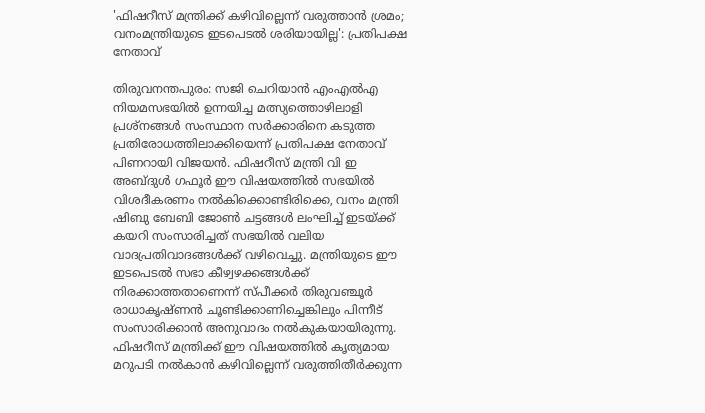'ഫിഷറീസ് മന്ത്രിക്ക് കഴിവില്ലെന്ന് വരുത്താൻ ശ്രമം; വനംമന്ത്രിയുടെ ഇടപെടൽ ശരിയായില്ല': പ്രതിപക്ഷ നേതാവ്

തിരുവനന്തപുരം: സജി ചെറിയാൻ എംഎൽഎ നിയമസഭയിൽ ഉന്നയിച്ച മത്സ്യത്തൊഴിലാളി പ്രശ്നങ്ങൾ സംസ്ഥാന സർക്കാരിനെ കടുത്ത പ്രതിരോധത്തിലാക്കിയെന്ന് പ്രതിപക്ഷ നേതാവ് പിണറായി വിജയൻ. ഫിഷറീസ് മന്ത്രി വി ഇ അബ്ദുൾ ഗഫൂർ ഈ വിഷയത്തിൽ സഭയിൽ വിശദീകരണം നൽകിക്കൊണ്ടിരിക്കെ, വനം മന്ത്രി ഷിബു ബേബി ജോൺ ചട്ടങ്ങൾ ലംഘിച്ച് ഇടയ്ക്ക് കയറി സംസാരിച്ചത് സഭയിൽ വലിയ വാദപ്രതിവാദങ്ങൾക്ക് വഴിവെച്ചു. മന്ത്രിയുടെ ഈ ഇടപെടൽ സഭാ കീഴ്വഴക്കങ്ങൾക്ക് നിരക്കാത്തതാണെന്ന് സ്പീക്കർ തിരുവഞ്ചൂർ രാധാകൃഷ്ണൻ ചൂണ്ടിക്കാണിച്ചെങ്കിലും പിന്നീട് സംസാരിക്കാൻ അനുവാദം നൽകുകയായിരുന്നു.
ഫിഷറീസ് മന്ത്രിക്ക് ഈ വിഷയത്തിൽ കൃത്യമായ മറുപടി നൽകാൻ കഴിവില്ലെന്ന് വരുത്തിതീർക്കുന്ന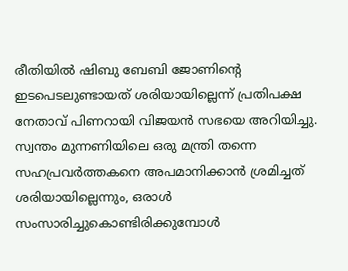രീതിയിൽ ഷിബു ബേബി ജോണിന്റെ ഇടപെടലുണ്ടായത് ശരിയായില്ലെന്ന് പ്രതിപക്ഷ നേതാവ് പിണറായി വിജയൻ സഭയെ അറിയിച്ചു. സ്വന്തം മുന്നണിയിലെ ഒരു മന്ത്രി തന്നെ സഹപ്രവർത്തകനെ അപമാനിക്കാൻ ശ്രമിച്ചത് ശരിയായില്ലെന്നും, ഒരാൾ സംസാരിച്ചുകൊണ്ടിരിക്കുമ്പോൾ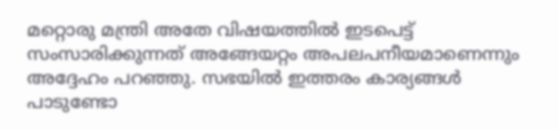മറ്റൊരു മന്ത്രി അതേ വിഷയത്തിൽ ഇടപെട്ട് സംസാരിക്കുന്നത് അങ്ങേയറ്റം അപലപനീയമാണെന്നും അദ്ദേഹം പറഞ്ഞു. സഭയിൽ ഇത്തരം കാര്യങ്ങൾ പാടുണ്ടോ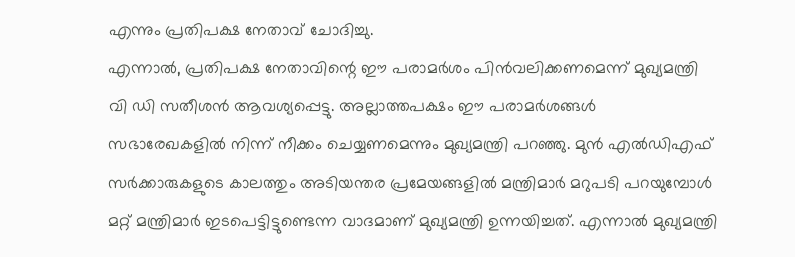എന്നും പ്രതിപക്ഷ നേതാവ് ചോദിച്ചു.
എന്നാൽ, പ്രതിപക്ഷ നേതാവിന്റെ ഈ പരാമർശം പിൻവലിക്കണമെന്ന് മുഖ്യമന്ത്രി വി ഡി സതീശൻ ആവശ്യപ്പെട്ടു. അല്ലാത്തപക്ഷം ഈ പരാമർശങ്ങൾ സഭാരേഖകളിൽ നിന്ന് നീക്കം ചെയ്യണമെന്നും മുഖ്യമന്ത്രി പറഞ്ഞു. മുൻ എൽഡിഎഫ് സർക്കാരുകളുടെ കാലത്തും അടിയന്തര പ്രമേയങ്ങളിൽ മന്ത്രിമാർ മറുപടി പറയുമ്പോൾ മറ്റ് മന്ത്രിമാർ ഇടപെട്ടിട്ടുണ്ടെന്ന വാദമാണ് മുഖ്യമന്ത്രി ഉന്നയിച്ചത്. എന്നാൽ മുഖ്യമന്ത്രി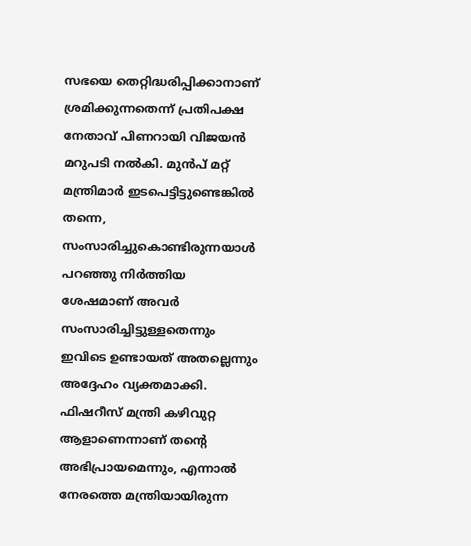സഭയെ തെറ്റിദ്ധരിപ്പിക്കാനാണ് ശ്രമിക്കുന്നതെന്ന് പ്രതിപക്ഷ നേതാവ് പിണറായി വിജയൻ മറുപടി നൽകി. മുൻപ് മറ്റ് മന്ത്രിമാർ ഇടപെട്ടിട്ടുണ്ടെങ്കിൽ തന്നെ, സംസാരിച്ചുകൊണ്ടിരുന്നയാൾ പറഞ്ഞു നിർത്തിയ ശേഷമാണ് അവർ സംസാരിച്ചിട്ടുള്ളതെന്നും ഇവിടെ ഉണ്ടായത് അതല്ലെന്നും അദ്ദേഹം വ്യക്തമാക്കി. ഫിഷറീസ് മന്ത്രി കഴിവുറ്റ ആളാണെന്നാണ് തന്റെ അഭിപ്രായമെന്നും, എന്നാൽ നേരത്തെ മന്ത്രിയായിരുന്ന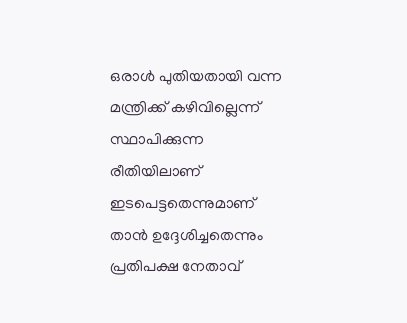ഒരാൾ പുതിയതായി വന്ന മന്ത്രിക്ക് കഴിവില്ലെന്ന് സ്ഥാപിക്കുന്ന രീതിയിലാണ് ഇടപെട്ടതെന്നുമാണ് താൻ ഉദ്ദേശിച്ചതെന്നും പ്രതിപക്ഷ നേതാവ്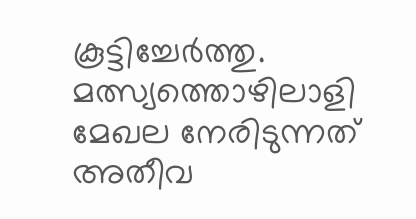കൂട്ടിച്ചേർത്തു.
മത്സ്യത്തൊഴിലാളി മേഖല നേരിടുന്നത് അതീവ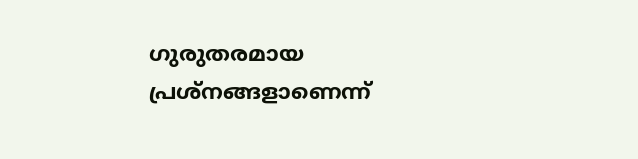ഗുരുതരമായ പ്രശ്നങ്ങളാണെന്ന്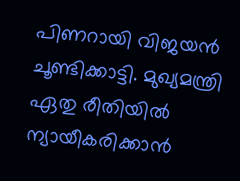പിണറായി വിജയൻ ചൂണ്ടിക്കാട്ടി. മുഖ്യമന്ത്രി ഏതു രീതിയിൽ ന്യായീകരിക്കാൻ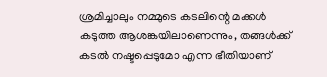ശ്രമിച്ചാലും നമ്മുടെ കടലിന്റെ മക്കൾ കടുത്ത ആശങ്കയിലാണെന്നും, തങ്ങൾക്ക് കടൽ നഷ്ടപ്പെടുമോ എന്ന ഭീതിയാണ്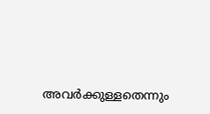അവർക്കുള്ളതെന്നും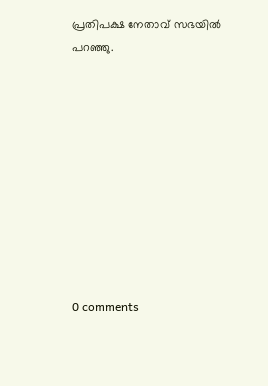പ്രതിപക്ഷ നേതാവ് സഭയിൽ പറഞ്ഞു.










0 comments